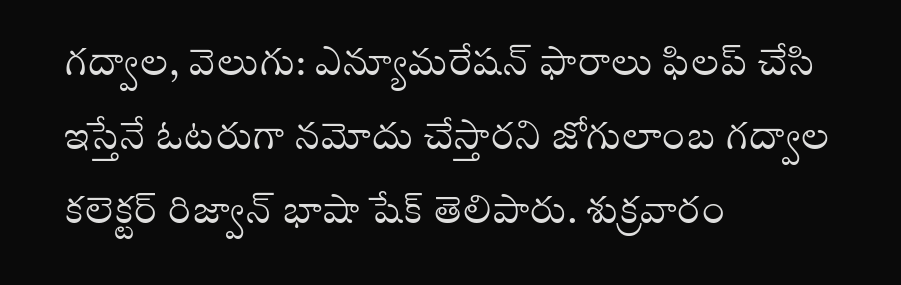గద్వాల, వెలుగు: ఎన్యూమరేషన్ ఫారాలు ఫిలప్ చేసి ఇస్తేనే ఓటరుగా నమోదు చేస్తారని జోగులాంబ గద్వాల కలెక్టర్ రిజ్వాన్ భాషా షేక్ తెలిపారు. శుక్రవారం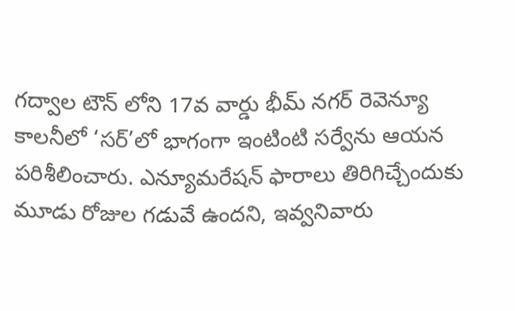గద్వాల టౌన్ లోని 17వ వార్డు భీమ్ నగర్ రెవెన్యూ కాలనీలో ‘సర్’లో భాగంగా ఇంటింటి సర్వేను ఆయన పరిశీలించారు. ఎన్యూమరేషన్ ఫారాలు తిరిగిచ్చేందుకు మూడు రోజుల గడువే ఉందని, ఇవ్వనివారు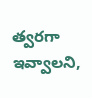త్వరగా ఇవ్వాలని,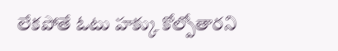లేకపోతే ఓటు హక్కు కోల్పోతారని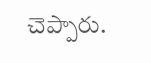చెప్పారు.